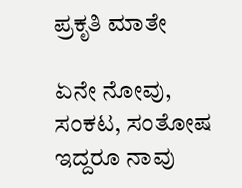ಪ್ರಕೃತಿ ಮಾತೇ

ಏನೇ ನೋವು, ಸಂಕಟ, ಸಂತೋಷ ಇದ್ದರೂ ನಾವು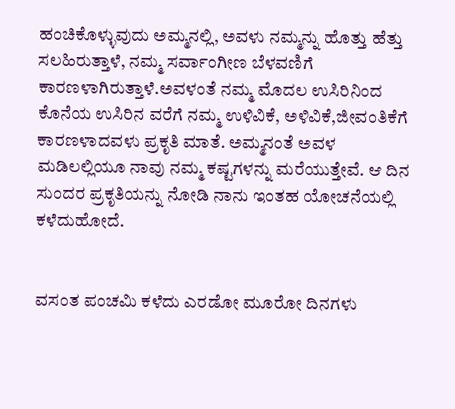ಹಂಚಿಕೊಳ್ಳುವುದು ಅಮ್ಮನಲ್ಲಿ, ಅವಳು ನಮ್ಮನ್ನು ಹೊತ್ತು ಹೆತ್ತು ಸಲಹಿರುತ್ತಾಳೆ, ನಮ್ಮ ಸರ್ವಾಂಗೀಣ ಬೆಳವಣಿಗೆ ಕಾರಣಳಾಗಿರುತ್ತಾಳೆ.ಅವಳಂತೆ ನಮ್ಮ ಮೊದಲ ಉಸಿರಿನಿಂದ ಕೊನೆಯ ಉಸಿರಿನ ವರೆಗೆ ನಮ್ಮ ಉಳಿವಿಕೆ, ಅಳಿವಿಕೆ,ಜೀವಂತಿಕೆಗೆ ಕಾರಣಳಾದವಳು ಪ್ರಕೃತಿ ಮಾತೆ. ಅಮ್ಮನಂತೆ ಅವಳ ಮಡಿಲಲ್ಲಿಯೂ ನಾವು ನಮ್ಮ ಕಷ್ಟಗಳನ್ನು ಮರೆಯುತ್ತೇವೆ. ಆ ದಿನ ಸುಂದರ ಪ್ರಕೃತಿಯನ್ನು ನೋಡಿ ನಾನು ಇಂತಹ ಯೋಚನೆಯಲ್ಲಿ ಕಳೆದುಹೋದೆ.


ವಸಂತ ಪಂಚಮಿ ಕಳೆದು ಎರಡೋ ಮೂರೋ ದಿನಗಳು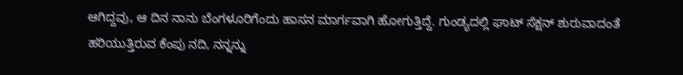ಆಗಿದ್ದವು, ಆ ದಿನ ನಾನು ಬೆಂಗಳೂರಿಗೆಂದು ಹಾಸನ ಮಾರ್ಗವಾಗಿ ಹೋಗುತ್ತಿದ್ದೆ. ಗುಂಡ್ಯದಲ್ಲಿ ಘಾಟ್ ಸೆಕ್ಷನ್ ಶುರುವಾದಂತೆ ಹರಿಯುತ್ತಿರುವ ಕೆಂಪು ನದಿ, ನನ್ನನ್ನು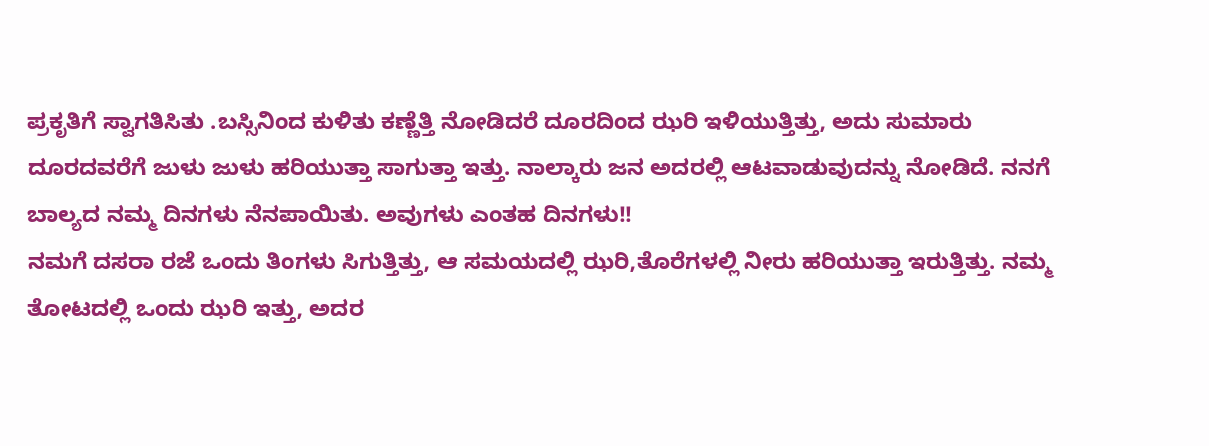ಪ್ರಕೃತಿಗೆ ಸ್ವಾಗತಿಸಿತು .ಬಸ್ಸಿನಿಂದ ಕುಳಿತು ಕಣ್ಣೆತ್ತಿ ನೋಡಿದರೆ ದೂರದಿಂದ ಝರಿ ಇಳಿಯುತ್ತಿತ್ತು, ಅದು ಸುಮಾರು ದೂರದವರೆಗೆ ಜುಳು ಜುಳು ಹರಿಯುತ್ತಾ ಸಾಗುತ್ತಾ ಇತ್ತು. ನಾಲ್ಕಾರು ಜನ ಅದರಲ್ಲಿ ಆಟವಾಡುವುದನ್ನು ನೋಡಿದೆ. ನನಗೆ ಬಾಲ್ಯದ ನಮ್ಮ ದಿನಗಳು ನೆನಪಾಯಿತು. ಅವುಗಳು ಎಂತಹ ದಿನಗಳು!!
ನಮಗೆ ದಸರಾ ರಜೆ ಒಂದು ತಿಂಗಳು ಸಿಗುತ್ತಿತ್ತು, ಆ ಸಮಯದಲ್ಲಿ ಝರಿ,ತೊರೆಗಳಲ್ಲಿ ನೀರು ಹರಿಯುತ್ತಾ ಇರುತ್ತಿತ್ತು. ನಮ್ಮ ತೋಟದಲ್ಲಿ ಒಂದು ಝರಿ ಇತ್ತು, ಅದರ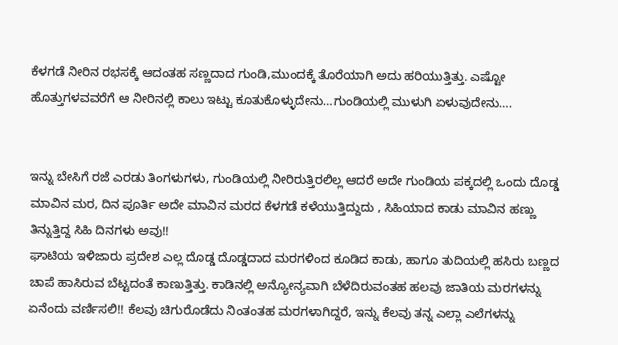ಕೆಳಗಡೆ ನೀರಿನ ರಭಸಕ್ಕೆ ಆದಂತಹ ಸಣ್ಣದಾದ ಗುಂಡಿ,ಮುಂದಕ್ಕೆ ತೊರೆಯಾಗಿ ಅದು ಹರಿಯುತ್ತಿತ್ತು. ಎಷ್ಟೋ ಹೊತ್ತುಗಳವವರೆಗೆ ಆ ನೀರಿನಲ್ಲಿ ಕಾಲು ಇಟ್ಟು ಕೂತುಕೊಳ್ಳುದೇನು…ಗುಂಡಿಯಲ್ಲಿ ಮುಳುಗಿ ಏಳುವುದೇನು….


ಇನ್ನು ಬೇಸಿಗೆ ರಜೆ ಎರಡು ತಿಂಗಳುಗಳು, ಗುಂಡಿಯಲ್ಲಿ ನೀರಿರುತ್ತಿರಲಿಲ್ಲ ಆದರೆ ಅದೇ ಗುಂಡಿಯ ಪಕ್ಕದಲ್ಲಿ ಒಂದು ದೊಡ್ಡ ಮಾವಿನ ಮರ, ದಿನ ಪೂರ್ತಿ ಅದೇ ಮಾವಿನ ಮರದ ಕೆಳಗಡೆ ಕಳೆಯುತ್ತಿದ್ದುದು , ಸಿಹಿಯಾದ ಕಾಡು ಮಾವಿನ ಹಣ್ಣು ತಿನ್ನುತ್ತಿದ್ದ ಸಿಹಿ ದಿನಗಳು ಅವು!!
ಘಾಟಿಯ ಇಳಿಜಾರು ಪ್ರದೇಶ ಎಲ್ಲ ದೊಡ್ಡ ದೊಡ್ಡದಾದ ಮರಗಳಿಂದ ಕೂಡಿದ ಕಾಡು, ಹಾಗೂ ತುದಿಯಲ್ಲಿ ಹಸಿರು ಬಣ್ಣದ ಚಾಪೆ ಹಾಸಿರುವ ಬೆಟ್ಟದಂತೆ ಕಾಣುತ್ತಿತ್ತು. ಕಾಡಿನಲ್ಲಿ ಅನ್ಯೋನ್ಯವಾಗಿ ಬೆಳೆದಿರುವಂತಹ ಹಲವು ಜಾತಿಯ ಮರಗಳನ್ನು ಏನೆಂದು ವರ್ಣಿಸಲಿ!! ಕೆಲವು ಚಿಗುರೊಡೆದು ನಿಂತಂತಹ ಮರಗಳಾಗಿದ್ದರೆ, ಇನ್ನು ಕೆಲವು ತನ್ನ ಎಲ್ಲಾ ಎಲೆಗಳನ್ನು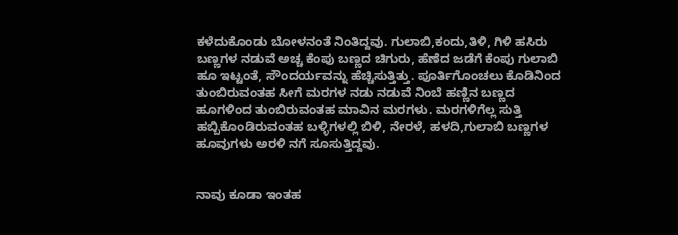ಕಳೆದುಕೊಂಡು ಬೋಳನಂತೆ ನಿಂತಿದ್ದವು. ಗುಲಾಬಿ,ಕಂದು,ತಿಳಿ, ಗಿಳಿ ಹಸಿರು ಬಣ್ಣಗಳ ನಡುವೆ ಅಚ್ಚ ಕೆಂಪು ಬಣ್ಣದ ಚಿಗುರು, ಹೆಣೆದ ಜಡೆಗೆ ಕೆಂಪು ಗುಲಾಬಿ ಹೂ ಇಟ್ಟಂತೆ, ಸೌಂದರ್ಯವನ್ನು ಹೆಚ್ಚಿಸುತ್ತಿತ್ತು. ಪೂರ್ತಿಗೊಂಚಲು ಕೊಡಿನಿಂದ ತುಂಬಿರುವಂತಹ ಸೀಗೆ ಮರಗಳ ನಡು ನಡುವೆ ನಿಂಬೆ ಹಣ್ಣಿನ ಬಣ್ಣದ ಹೂಗಳಿಂದ ತುಂಬಿರುವಂತಹ ಮಾವಿನ ಮರಗಳು. ಮರಗಳಿಗೆಲ್ಲ ಸುತ್ತಿ ಹಬ್ಬಿಕೊಂಡಿರುವಂತಹ ಬಳ್ಳಿಗಳಲ್ಲಿ ಬಿಳಿ, ನೇರಳೆ, ಹಳದಿ,ಗುಲಾಬಿ ಬಣ್ಣಗಳ ಹೂವುಗಳು ಅರಳಿ ನಗೆ ಸೂಸುತ್ತಿದ್ದವು.


ನಾವು ಕೂಡಾ ಇಂತಹ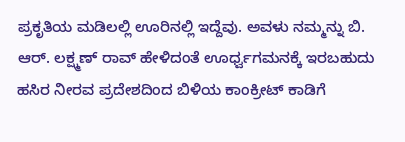ಪ್ರಕೃತಿಯ ಮಡಿಲಲ್ಲಿ ಊರಿನಲ್ಲಿ ಇದ್ದೆವು. ಅವಳು ನಮ್ಮನ್ನು ಬಿ. ಆರ್. ಲಕ್ಷ್ಮಣ್ ರಾವ್ ಹೇಳಿದಂತೆ ಊರ್ಧ್ವಗಮನಕ್ಕೆ ಇರಬಹುದು ಹಸಿರ ನೀರವ ಪ್ರದೇಶದಿಂದ ಬಿಳಿಯ ಕಾಂಕ್ರೀಟ್ ಕಾಡಿಗೆ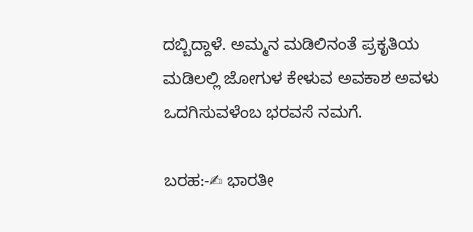ದಬ್ಬಿದ್ದಾಳೆ. ಅಮ್ಮನ ಮಡಿಲಿನಂತೆ ಪ್ರಕೃತಿಯ ಮಡಿಲಲ್ಲಿ ಜೋಗುಳ ಕೇಳುವ ಅವಕಾಶ ಅವಳು ಒದಗಿಸುವಳೆಂಬ ಭರವಸೆ ನಮಗೆ.

ಬರಹ:-✍ ಭಾರತೀ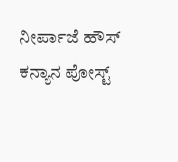ನೀರ್ಪಾಜೆ ಹೌಸ್ ಕನ್ಯಾನ ಪೋಸ್ಟ್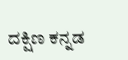ದಕ್ಷಿಣ ಕನ್ನಡ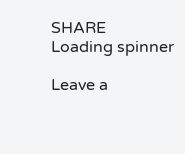SHARE
Loading spinner

Leave a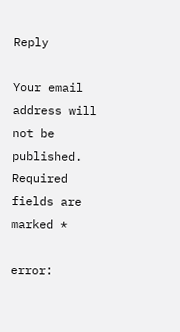Reply

Your email address will not be published. Required fields are marked *

error: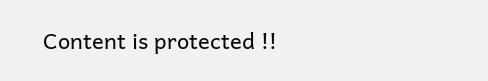Content is protected !!